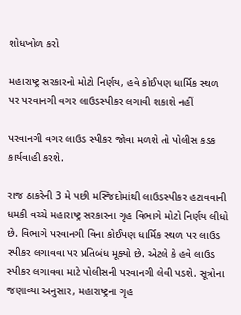શોધખોળ કરો

મહારાષ્ટ્ર સરકારનો મોટો નિર્ણય, હવે કોઈપણ ધાર્મિક સ્થળ પર પરવાનગી વગર લાઉડસ્પીકર લગાવી શકાશે નહીં

પરવાનગી વગર લાઉડ સ્પીકર જોવા મળશે તો પોલીસ કડક કાર્યવાહી કરશે.

રાજ ઠાકરેની 3 મે પછી મસ્જિદોમાંથી લાઉડસ્પીકર હટાવવાની ધમકી વચ્ચે મહારાષ્ટ્ર સરકારના ગૃહ વિભાગે મોટો નિર્ણય લીધો છે. વિભાગે પરવાનગી વિના કોઈપણ ધાર્મિક સ્થળ પર લાઉડ સ્પીકર લગાવવા પર પ્રતિબંધ મૂક્યો છે. એટલે કે હવે લાઉડ સ્પીકર લગાવવા માટે પોલીસની પરવાનગી લેવી પડશે. સૂત્રોના જણાવ્યા અનુસાર, મહારાષ્ટ્રના ગૃહ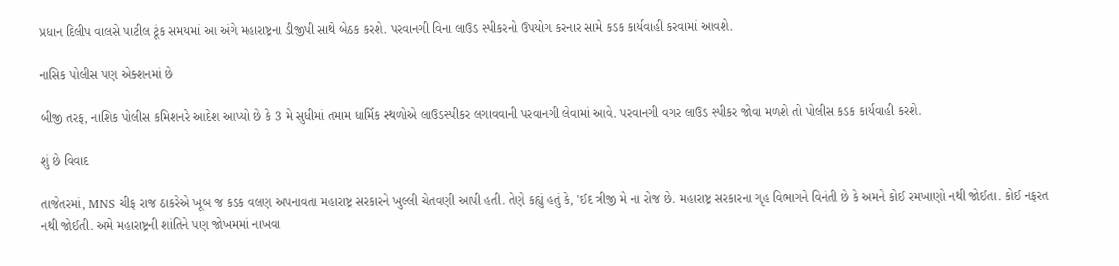પ્રધાન દિલીપ વાલસે પાટીલ ટૂંક સમયમાં આ અંગે મહારાષ્ટ્રના ડીજીપી સાથે બેઠક કરશે. પરવાનગી વિના લાઉડ સ્પીકરનો ઉપયોગ કરનાર સામે કડક કાર્યવાહી કરવામાં આવશે.

નાસિક પોલીસ પણ એક્શનમાં છે

બીજી તરફ, નાશિક પોલીસ કમિશનરે આદેશ આપ્યો છે કે 3 મે સુધીમાં તમામ ધાર્મિક સ્થળોએ લાઉડસ્પીકર લગાવવાની પરવાનગી લેવામાં આવે. પરવાનગી વગર લાઉડ સ્પીકર જોવા મળશે તો પોલીસ કડક કાર્યવાહી કરશે.

શું છે વિવાદ

તાજેતરમાં, MNS ચીફ રાજ ઠાકરેએ ખૂબ જ કડક વલણ અપનાવતા મહારાષ્ટ્ર સરકારને ખુલ્લી ચેતવણી આપી હતી. તેણે કહ્યું હતું કે, 'ઈદ ત્રીજી મે ના રોજ છે. મહારાષ્ટ્ર સરકારના ગૃહ વિભાગને વિનંતી છે કે અમને કોઈ રમખાણો નથી જોઈતા. કોઈ નફરત નથી જોઈતી. અમે મહારાષ્ટ્રની શાંતિને પણ જોખમમાં નાખવા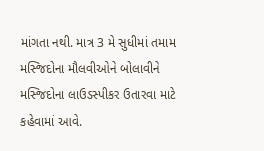માંગતા નથી. માત્ર 3 મે સુધીમાં તમામ મસ્જિદોના મૌલવીઓને બોલાવીને મસ્જિદોના લાઉડસ્પીકર ઉતારવા માટે કહેવામાં આવે.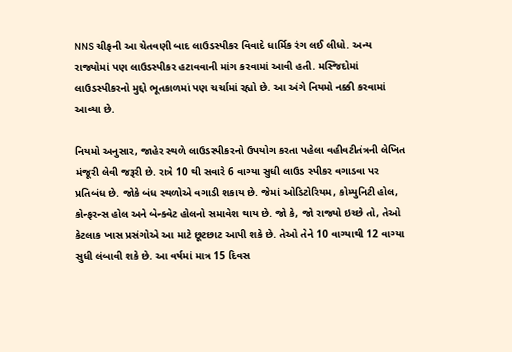NNS ચીફની આ ચેતવણી બાદ લાઉડસ્પીકર વિવાદે ધાર્મિક રંગ લઈ લીધો. અન્ય રાજ્યોમાં પણ લાઉડસ્પીકર હટાવવાની માંગ કરવામાં આવી હતી. મસ્જિદોમાં લાઉડસ્પીકરનો મુદ્દો ભૂતકાળમાં પણ ચર્ચામાં રહ્યો છે. આ અંગે નિયમો નક્કી કરવામાં આવ્યા છે.

નિયમો અનુસાર, જાહેર સ્થળે લાઉડસ્પીકરનો ઉપયોગ કરતા પહેલા વહીવટીતંત્રની લેખિત મંજૂરી લેવી જરૂરી છે. રાત્રે 10 થી સવારે 6 વાગ્યા સુધી લાઉડ સ્પીકર વગાડવા પર પ્રતિબંધ છે. જોકે બંધ સ્થળોએ વગાડી શકાય છે. જેમાં ઓડિટોરિયમ, કોમ્યુનિટી હોલ, કોન્ફરન્સ હોલ અને બેન્ક્વેટ હોલનો સમાવેશ થાય છે. જો કે, જો રાજ્યો ઇચ્છે તો, તેઓ કેટલાક ખાસ પ્રસંગોએ આ માટે છૂટછાટ આપી શકે છે. તેઓ તેને 10 વાગ્યાથી 12 વાગ્યા સુધી લંબાવી શકે છે. આ વર્ષમાં માત્ર 15 દિવસ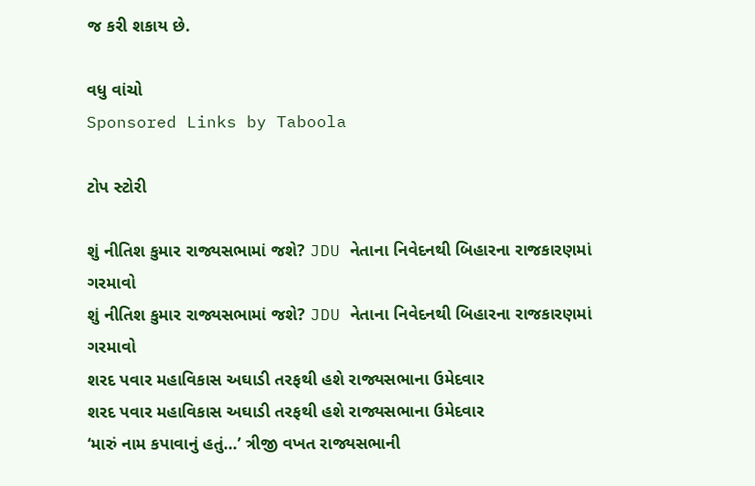જ કરી શકાય છે.

વધુ વાંચો
Sponsored Links by Taboola

ટોપ સ્ટોરી

શું નીતિશ કુમાર રાજ્યસભામાં જશે? JDU નેતાના નિવેદનથી બિહારના રાજકારણમાં ગરમાવો
શું નીતિશ કુમાર રાજ્યસભામાં જશે? JDU નેતાના નિવેદનથી બિહારના રાજકારણમાં ગરમાવો
શરદ પવાર મહાવિકાસ અઘાડી તરફથી હશે રાજ્યસભાના ઉમેદવાર
શરદ પવાર મહાવિકાસ અઘાડી તરફથી હશે રાજ્યસભાના ઉમેદવાર
‘મારું નામ કપાવાનું હતું…’ ત્રીજી વખત રાજ્યસભાની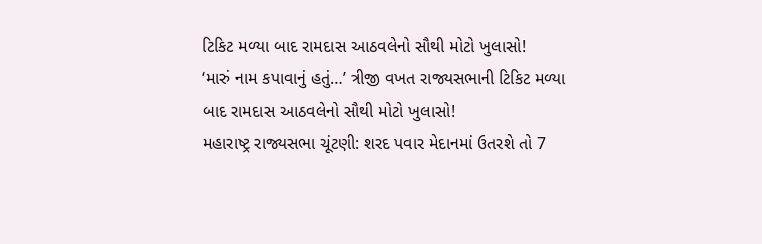ટિકિટ મળ્યા બાદ રામદાસ આઠવલેનો સૌથી મોટો ખુલાસો!
‘મારું નામ કપાવાનું હતું…’ ત્રીજી વખત રાજ્યસભાની ટિકિટ મળ્યા બાદ રામદાસ આઠવલેનો સૌથી મોટો ખુલાસો!
મહારાષ્ટ્ર રાજ્યસભા ચૂંટણી: શરદ પવાર મેદાનમાં ઉતરશે તો 7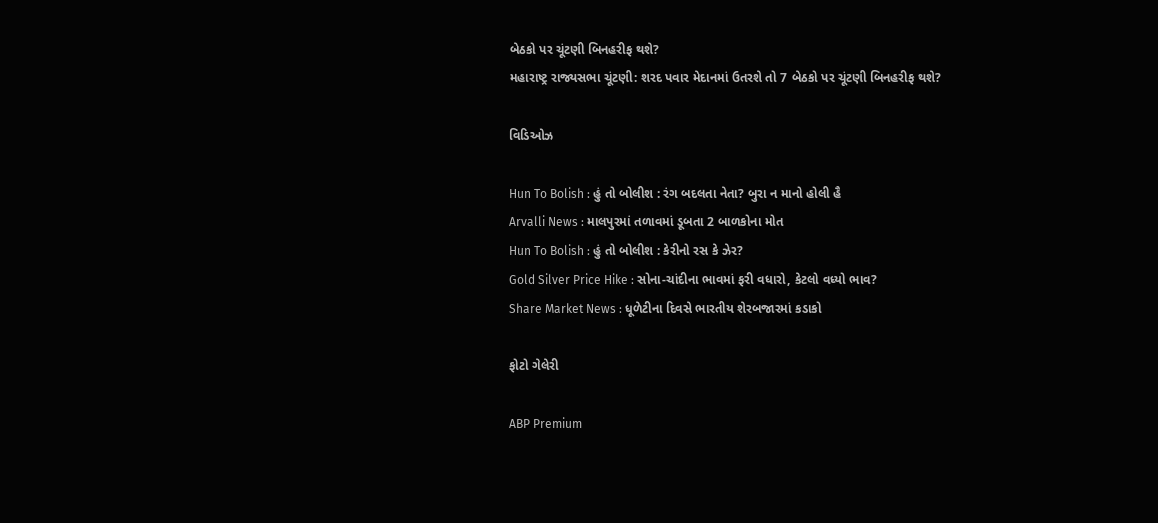બેઠકો પર ચૂંટણી બિનહરીફ થશે?
મહારાષ્ટ્ર રાજ્યસભા ચૂંટણી: શરદ પવાર મેદાનમાં ઉતરશે તો 7 બેઠકો પર ચૂંટણી બિનહરીફ થશે?

વિડિઓઝ

Hun To Bolish : હું તો બોલીશ : રંગ બદલતા નેતા? બુરા ન માનો હોલી હૈ
Arvalli News : માલપુરમાં તળાવમાં ડૂબતા 2 બાળકોના મોત
Hun To Bolish : હું તો બોલીશ : કેરીનો રસ કે ઝેર?
Gold Silver Price Hike : સોના-ચાંદીના ભાવમાં ફરી વધારો, કેટલો વધ્યો ભાવ?
Share Market News : ધૂળેટીના દિવસે ભારતીય શેરબજારમાં કડાકો

ફોટો ગેલેરી

ABP Premium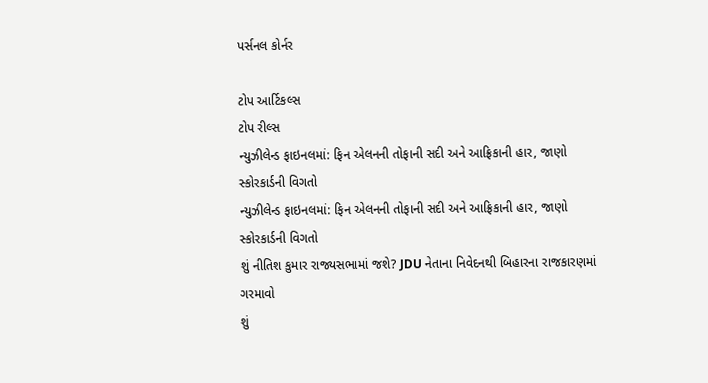પર્સનલ કોર્નર

ટોપ આર્ટિકલ્સ
ટોપ રીલ્સ
ન્યુઝીલેન્ડ ફાઇનલમાં: ફિન એલનની તોફાની સદી અને આફ્રિકાની હાર, જાણો સ્કોરકાર્ડની વિગતો
ન્યુઝીલેન્ડ ફાઇનલમાં: ફિન એલનની તોફાની સદી અને આફ્રિકાની હાર, જાણો સ્કોરકાર્ડની વિગતો
શું નીતિશ કુમાર રાજ્યસભામાં જશે? JDU નેતાના નિવેદનથી બિહારના રાજકારણમાં ગરમાવો
શું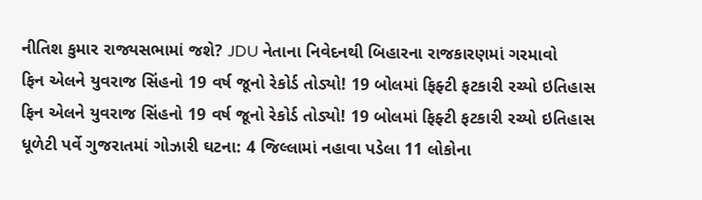નીતિશ કુમાર રાજ્યસભામાં જશે? JDU નેતાના નિવેદનથી બિહારના રાજકારણમાં ગરમાવો
ફિન એલને યુવરાજ સિંહનો 19 વર્ષ જૂનો રેકોર્ડ તોડ્યો! 19 બોલમાં ફિફ્ટી ફટકારી રચ્યો ઇતિહાસ
ફિન એલને યુવરાજ સિંહનો 19 વર્ષ જૂનો રેકોર્ડ તોડ્યો! 19 બોલમાં ફિફ્ટી ફટકારી રચ્યો ઇતિહાસ
ધૂળેટી પર્વે ગુજરાતમાં ગોઝારી ઘટના: 4 જિલ્લામાં નહાવા પડેલા 11 લોકોના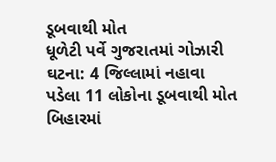ડૂબવાથી મોત
ધૂળેટી પર્વે ગુજરાતમાં ગોઝારી ઘટના: 4 જિલ્લામાં નહાવા પડેલા 11 લોકોના ડૂબવાથી મોત
બિહારમાં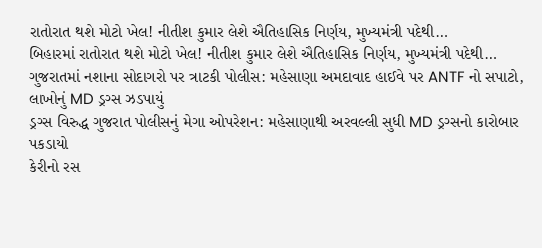રાતોરાત થશે મોટો ખેલ! નીતીશ કુમાર લેશે ઐતિહાસિક નિર્ણય, મુખ્યમંત્રી પદેથી…
બિહારમાં રાતોરાત થશે મોટો ખેલ! નીતીશ કુમાર લેશે ઐતિહાસિક નિર્ણય, મુખ્યમંત્રી પદેથી…
ગુજરાતમાં નશાના સોદાગરો પર ત્રાટકી પોલીસ: મહેસાણા અમદાવાદ હાઈવે પર ANTF નો સપાટો, લાખોનું MD ડ્રગ્સ ઝડપાયું
ડ્રગ્સ વિરુદ્ધ ગુજરાત પોલીસનું મેગા ઓપરેશન: મહેસાણાથી અરવલ્લી સુધી MD ડ્રગ્સનો કારોબાર પકડાયો
કેરીનો રસ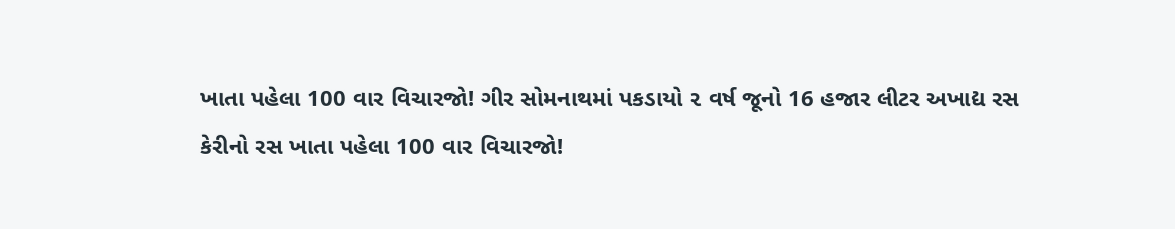ખાતા પહેલા 100 વાર વિચારજો! ગીર સોમનાથમાં પકડાયો ૨ વર્ષ જૂનો 16 હજાર લીટર અખાદ્ય રસ
કેરીનો રસ ખાતા પહેલા 100 વાર વિચારજો!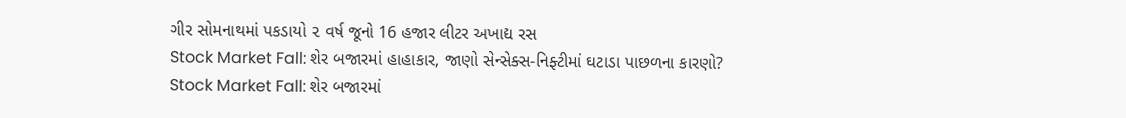ગીર સોમનાથમાં પકડાયો ૨ વર્ષ જૂનો 16 હજાર લીટર અખાદ્ય રસ
Stock Market Fall: શેર બજારમાં હાહાકાર, જાણો સેન્સેક્સ-નિફ્ટીમાં ઘટાડા પાછળના કારણો?
Stock Market Fall: શેર બજારમાં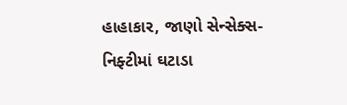હાહાકાર, જાણો સેન્સેક્સ-નિફ્ટીમાં ઘટાડા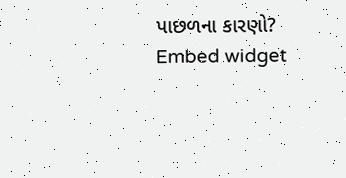પાછળના કારણો?
Embed widget